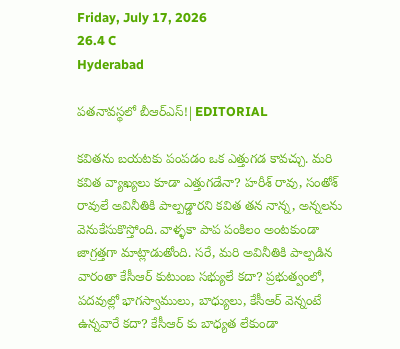Friday, July 17, 2026
26.4 C
Hyderabad

పతనావస్థలో బీఆర్ఎస్!|EDITORIAL

కవితను బయటకు పంపడం ఒక ఎత్తుగడ కావచ్చు. మరి కవిత వ్యాఖ్యలు కూడా ఎత్తుగడేనా? హరీశ్ రావు, సంతోశ్ రావులే అవినీతికి పాల్పడ్డారని కవిత తన నాన్న, అన్నలను వెనుకేసుకొస్తోంది. వాళ్ళకా పాప పంకిలం అంటకుండా జాగ్రత్తగా మాట్లాడుతోంది. సరే, మరి అవినీతికి పాల్పడిన వారంతా కేసీఆర్ కుటుంబ సభ్యులే కదా? ప్రభుత్వంలో, పదవుల్లో భాగస్వాములు, బాధ్యులు, కేసీఆర్ వెన్నంటే ఉన్నవారే కదా? కేసీఆర్ కు బాధ్యత లేకుండా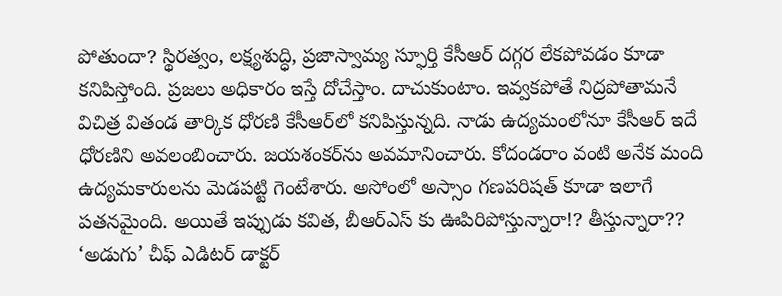పోతుందా? స్థిరత్వం, లక్ష్యశుద్ధి, ప్రజాస్వామ్య స్ఫూర్తి కేసీఆర్‌ దగ్గర లేకపోవడం కూడా కనిపిస్తోంది. ప్రజలు అధికారం ఇస్తే దోచేస్తాం. దాచుకుంటాం. ఇవ్వకపోతే నిద్రపోతామనే విచిత్ర వితండ తార్కిక ధోరణి కేసీఆర్‌లో కనిపిస్తున్నది. నాడు ఉద్యమంలోనూ కేసీఆర్ ఇదే ధోరణిని అవలంబించారు. జయశంకర్‌ను అవమానించారు. కోదండరాం వంటి అనేక మంది ఉద్యమకారులను మెడపట్టి గెంటేశారు. అసోంలో అస్సాం గణపరిషత్‌ కూడా ఇలాగే పతనమైంది. అయితే ఇప్పుడు కవిత, బీఆర్ఎస్ కు ఊపిరిపోస్తున్నారా!? తీస్తున్నారా??
‘అడుగు’ చీఫ్ ఎడిటర్ డాక్టర్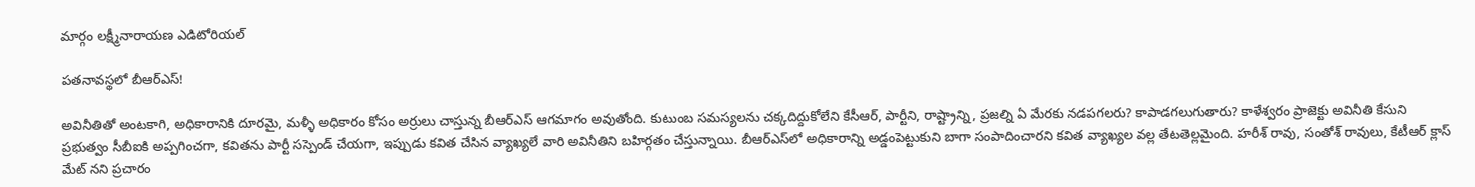మార్గం లక్ష్మీనారాయణ ఎడిటోరియల్

పతనావస్థలో బీఆర్ఎస్!

అవినీతితో అంటకాగి, అధికారానికి దూరమై, మళ్ళీ అధికారం కోసం అర్రులు చాస్తున్న బీఆర్ఎస్ ఆగమాగం అవుతోంది. కుటుంబ సమస్యలను చక్కదిద్దుకోలేని కేసీఆర్, పార్టీని, రాష్ట్రాన్ని, ప్రజల్ని ఏ మేరకు నడపగలరు? కాపాడగలుగుతారు? కాళేశ్వరం ప్రాజెక్టు అవినీతి కేసుని ప్రభుత్వం సీబీఐకి అప్పగించగా, కవితను పార్టీ సస్పెండ్ చేయగా, ఇప్పుడు కవిత చేసిన వ్యాఖ్యలే వారి అవినీతిని బహిర్గతం చేస్తున్నాయి. బీఆర్‌ఎస్‌లో అధికారాన్ని అడ్డంపెట్టుకుని బాగా సంపాదించారని కవిత వ్యాఖ్యల వల్ల తేటతెల్లమైంది. హరీశ్ రావు, సంతోశ్ రావులు, కేటీఆర్ క్లాస్ మేట్ నని ప్రచారం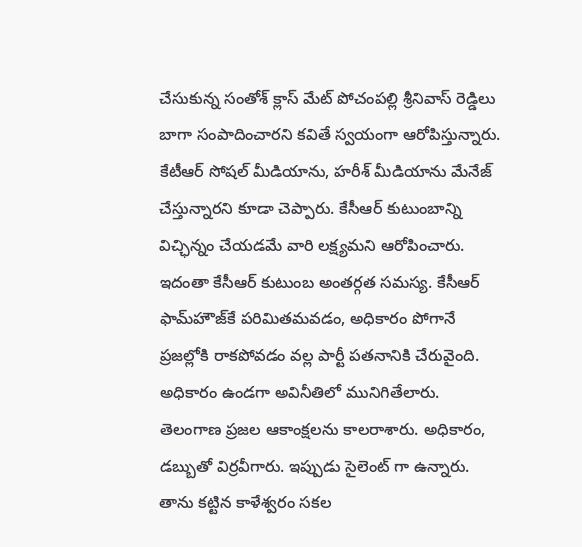చేసుకున్న సంతోశ్ క్లాస్ మేట్ పోచంపల్లి శ్రీనివాస్ రెడ్డిలు బాగా సంపాదించారని కవితే స్వయంగా ఆరోపిస్తున్నారు. కేటీఆర్ సోషల్ మీడియాను, హరీశ్ మీడియాను మేనేజ్ చేస్తున్నారని కూడా చెప్పారు. కేసీఆర్‌ కుటుంబాన్ని విచ్ఛిన్నం చేయడమే వారి లక్ష్యమని ఆరోపించారు.
ఇదంతా కేసీఆర్ కుటుంబ అంతర్గత సమస్య. కేసీఆర్‌ ఫామ్‌హౌజ్‌కే పరిమితమవడం, అధికారం పోగానే ప్రజల్లోకి రాకపోవడం వల్ల పార్టీ పతనానికి చేరువైంది. అధికారం ఉండగా అవినీతిలో మునిగితేలారు. తెలంగాణ ప్రజల ఆకాంక్షలను కాలరాశారు. అధికారం, డబ్బుతో విర్రవీగారు. ఇప్పుడు సైలెంట్ గా ఉన్నారు. తాను కట్టిన కాళేశ్వరం సకల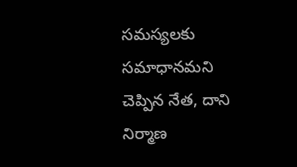సమస్యలకు సమాధానమని చెప్పిన నేత, దాని నిర్మాణ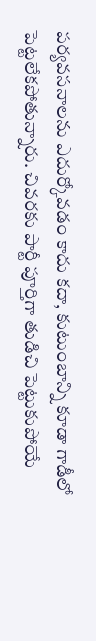పర్యవసనాలను ఎదుర్కోవడం కాదు కదా, కుటుంబాన్ని కూడా గాడీలో పెట్టలేకపోతున్నారు. చివరకు పార్టీ పూర్తిగా తుడిచి పెట్టుకుపోయే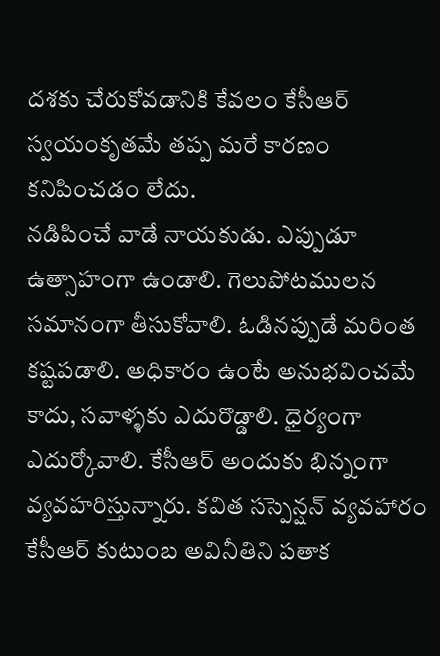దశకు చేరుకోవడానికి కేవలం కేసీఆర్‌ స్వయంకృతమే తప్ప మరే కారణం కనిపించడం లేదు.
నడిపించే వాడే నాయకుడు. ఎప్పుడూ ఉత్సాహంగా ఉండాలి. గెలుపోటములన సమానంగా తీసుకోవాలి. ఓడినప్పుడే మరింత కష్టపడాలి. అధికారం ఉంటే అనుభవించమే కాదు, సవాళ్ళకు ఎదురొడ్డాలి. ధైర్యంగా ఎదుర్కోవాలి. కేసీఆర్ అందుకు భిన్నంగా వ్యవహరిస్తున్నారు. కవిత సస్పెన్షన్ వ్యవహారం కేసీఆర్ కుటుంబ అవినీతిని పతాక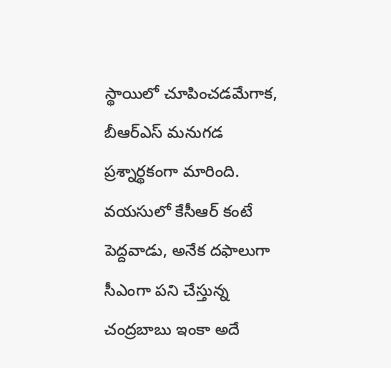స్థాయిలో చూపించడమేగాక, బీఆర్‌ఎస్‌ మనుగడ ప్రశ్నార్థకంగా మారింది.
వయసులో కేసీఆర్ కంటే పెద్దవాడు, అనేక దఫాలుగా సీఎంగా పని చేస్తున్న చంద్రబాబు ఇంకా అదే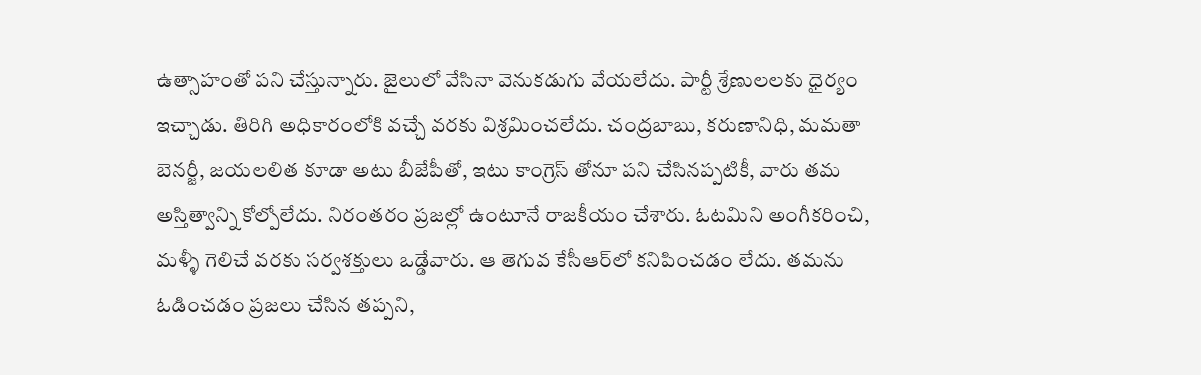ఉత్సాహంతో పని చేస్తున్నారు. జైలులో వేసినా వెనుకడుగు వేయలేదు. పార్టీ శ్రేణులలకు ధైర్యం ఇచ్చాడు. తిరిగి అధికారంలోకి వచ్చే వరకు విశ్రమించలేదు. చంద్రబాబు, కరుణానిధి, మమతా బెనర్జీ, జయలలిత కూడా అటు బీజేపీతో, ఇటు కాంగ్రెస్‌ తోనూ పని చేసినప్పటికీ, వారు తమ అస్తిత్వాన్ని కోల్పోలేదు. నిరంతరం ప్రజల్లో ఉంటూనే రాజకీయం చేశారు. ఓటమిని అంగీకరించి, మళ్ళీ గెలిచే వరకు సర్వశక్తులు ఒడ్డేవారు. ఆ తెగువ కేసీఆర్‌లో కనిపించడం లేదు. తమను ఓడించడం ప్రజలు చేసిన తప్పని,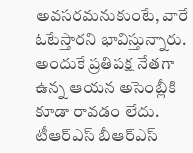అవసరమనుకుంటే, వారే ఓటేస్తారని భావిస్తున్నారు. అందుకే ప్రతిపక్ష నేతగా ఉన్న ఆయన అసెంబ్లీకి కూడా రావడం లేదు. టీఆర్ఎస్ బీఆర్ఎస్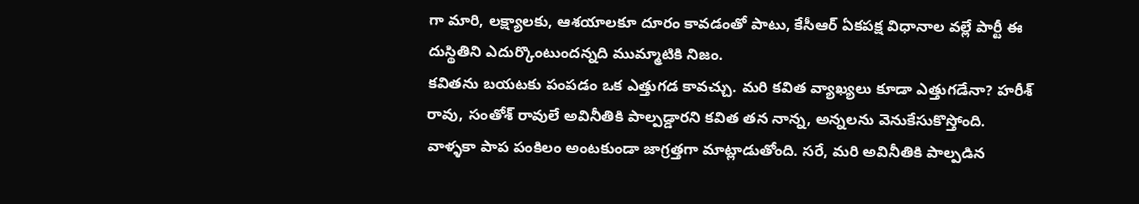గా మారి, లక్ష్యాలకు, ఆశయాలకూ దూరం కావడంతో పాటు, కేసీఆర్‌ ఏకపక్ష విధానాల వల్లే పార్టీ ఈ దుస్థితిని ఎదుర్కొంటుందన్నది ముమ్మాటికి నిజం.
కవితను బయటకు పంపడం ఒక ఎత్తుగడ కావచ్చు. మరి కవిత వ్యాఖ్యలు కూడా ఎత్తుగడేనా? హరీశ్ రావు, సంతోశ్ రావులే అవినీతికి పాల్పడ్డారని కవిత తన నాన్న, అన్నలను వెనుకేసుకొస్తోంది. వాళ్ళకా పాప పంకిలం అంటకుండా జాగ్రత్తగా మాట్లాడుతోంది. సరే, మరి అవినీతికి పాల్పడిన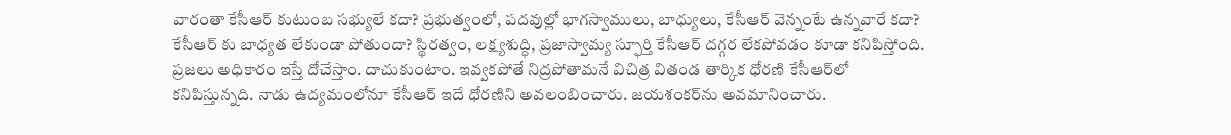వారంతా కేసీఆర్ కుటుంబ సభ్యులే కదా? ప్రభుత్వంలో, పదవుల్లో భాగస్వాములు, బాధ్యులు, కేసీఆర్ వెన్నంటే ఉన్నవారే కదా? కేసీఆర్ కు బాధ్యత లేకుండా పోతుందా? స్థిరత్వం, లక్ష్యశుద్ధి, ప్రజాస్వామ్య స్ఫూర్తి కేసీఆర్‌ దగ్గర లేకపోవడం కూడా కనిపిస్తోంది. ప్రజలు అధికారం ఇస్తే దోచేస్తాం. దాచుకుంటాం. ఇవ్వకపోతే నిద్రపోతామనే విచిత్ర వితండ తార్కిక ధోరణి కేసీఆర్‌లో కనిపిస్తున్నది. నాడు ఉద్యమంలోనూ కేసీఆర్ ఇదే ధోరణిని అవలంబించారు. జయశంకర్‌ను అవమానించారు.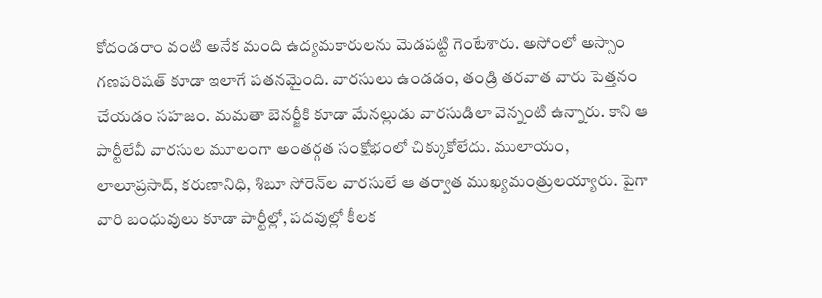కోదండరాం వంటి అనేక మంది ఉద్యమకారులను మెడపట్టి గెంటేశారు. అసోంలో అస్సాం గణపరిషత్‌ కూడా ఇలాగే పతనమైంది. వారసులు ఉండడం, తండ్రి తరవాత వారు పెత్తనం చేయడం సహజం. మమతా బెనర్జీకి కూడా మేనల్లుడు వారసుడిలా వెన్నంటి ఉన్నారు. కాని ఆ పార్టీలేవీ వారసుల మూలంగా అంతర్గత సంక్షోభంలో చిక్కుకోలేదు. ములాయం, లాలూప్రసాద్‌, కరుణానిధి, శిబూ సోరెన్‌ల వారసులే ఆ తర్వాత ముఖ్యమంత్రులయ్యారు. పైగా వారి బంధువులు కూడా పార్టీల్లో, పదవుల్లో కీలక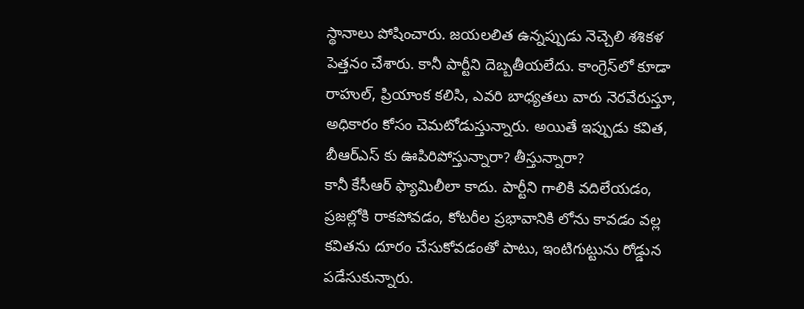స్థానాలు పోషించారు. జయలలిత ఉన్నప్పుడు నెచ్చెలి శశికళ పెత్తనం చేశారు. కానీ పార్టీని దెబ్బతీయలేదు. కాంగ్రెస్‌లో కూడా రాహుల్‌, ప్రియాంక కలిసి, ఎవరి బాధ్యతలు వారు నెరవేరుస్తూ, అధికారం కోసం చెమటోడుస్తున్నారు. అయితే ఇప్పుడు కవిత, బీఆర్ఎస్ కు ఊపిరిపోస్తున్నారా? తీస్తున్నారా?
కానీ కేసీఆర్ ఫ్యామిలీలా కాదు. పార్టీని గాలికి వదిలేయడం, ప్రజల్లోకి రాకపోవడం, కోటరీల ప్రభావానికి లోను కావడం వల్ల కవితను దూరం చేసుకోవడంతో పాటు, ఇంటిగుట్టును రోడ్డున పడేసుకున్నారు.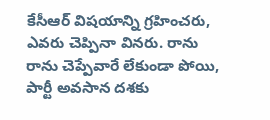కేసీఆర్‌ విషయాన్ని గ్రహించరు, ఎవరు చెప్పినా వినరు. రాను రాను చెప్పేవారే లేకుండా పోయి, పార్టీ అవసాన దశకు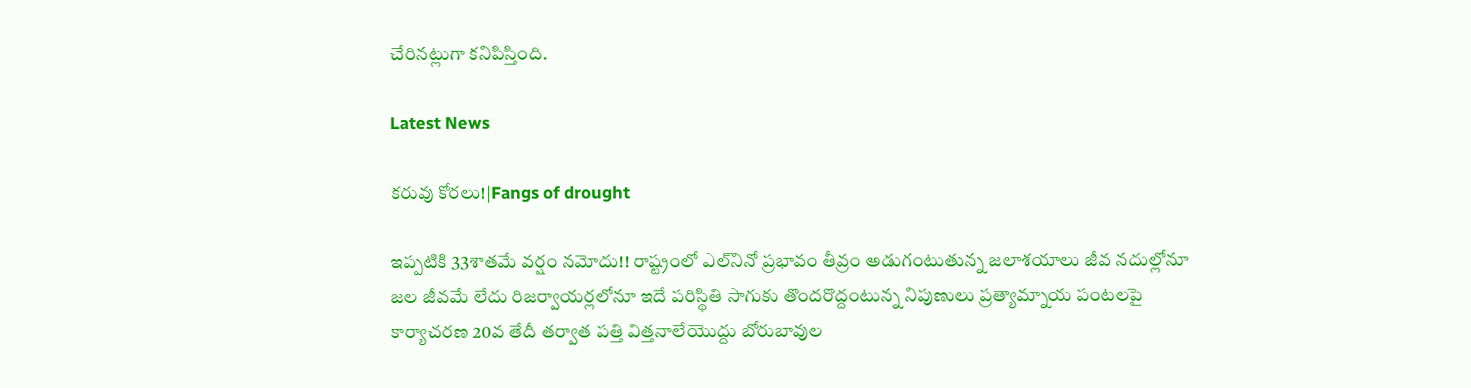చేరినట్లుగా కనిపిస్తింది.

Latest News

కరువు కోరలు!|Fangs of drought

ఇప్పటికి 33శాతమే వర్షం నమోదు!! రాష్ట్రంలో ఎల్‌నినో ప్రభావం తీవ్రం అడుగంటుతున్న జలాశయాలు జీవ నదుల్లోనూ జల జీవమే లేదు రిజర్వాయర్లలోనూ ఇదే పరిస్థితి సాగుకు తొందరొద్దంటున్న నిపుణులు ప్రత్యామ్నాయ పంటలపై కార్యాచరణ 20వ తేదీ తర్వాత పత్తి విత్తనాలేయొద్దు బోరుబావుల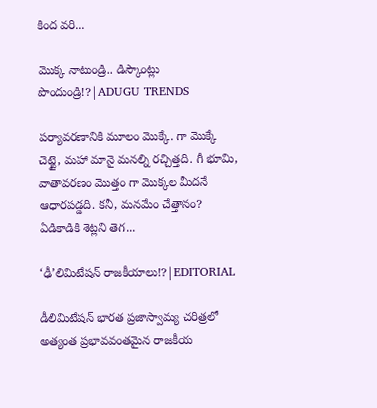కింద వరి...

మొక్క నాటుండ్రి.. డిస్కౌంట్లు పొందుండ్రి!?|ADUGU TRENDS

పర్యావరణానికి మూలం మొక్కే. గా మొక్కే చెట్టై, మహా మానై మనల్ని రచ్చిత్తది. గీ భూమి, వాతావరణం మొత్తం గా మొక్కల మీదనే ఆధారపడ్డది. కనీ, మనమేం చేత్తానం? ఏడికాడికి శెట్లని తెగ...

‘ఢీ’లిమిటేషన్ రాజకీయాలు!?|EDITORIAL

డీలిమిటేషన్ భారత ప్రజాస్వామ్య చరిత్రలో అత్యంత ప్రభావవంతమైన రాజకీయ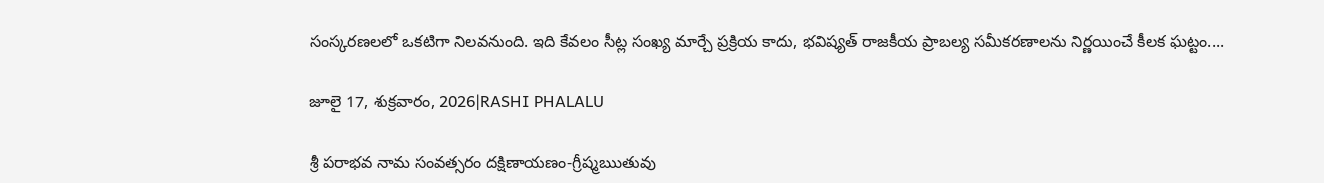సంస్కరణలలో ఒకటిగా నిలవనుంది. ఇది కేవలం సీట్ల సంఖ్య మార్చే ప్రక్రియ కాదు, భవిష్యత్ రాజకీయ ప్రాబల్య సమీకరణాలను నిర్ణయించే కీలక ఘట్టం....

జూలై 17, శుక్రవారం, 2026|RASHI PHALALU

శ్రీ పరాభవ నామ సంవత్సరం దక్షిణాయణం-గ్రీష్మఋతువు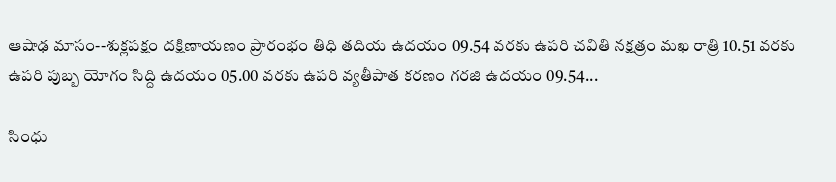ఆషాఢ మాసం--శుక్లపక్షం దక్షిణాయణం ప్రారంభం తిధి తదియ ఉదయం 09.54 వరకు ఉపరి చవితి నక్షత్రం మఖ రాత్రి 10.51 వరకు ఉపరి పుబ్బ యోగం సిద్ది ఉదయం 05.00 వరకు ఉపరి వ్యతీపాత కరణం గరజి ఉదయం 09.54...

సింధు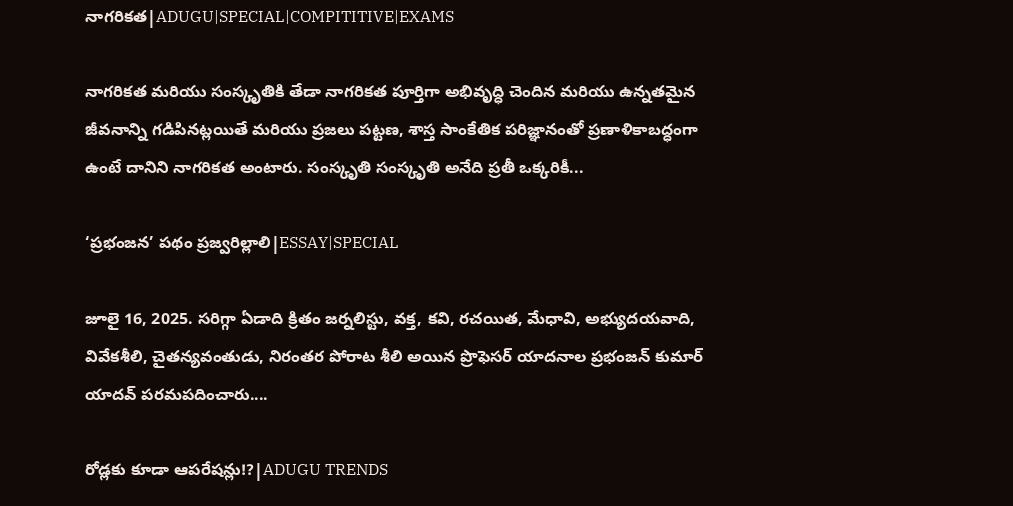నాగరికత|ADUGU|SPECIAL|COMPITITIVE|EXAMS

నాగరికత మరియు సంస్కృతికి తేడా నాగరికత పూర్తిగా అభివృద్ధి చెందిన మరియు ఉన్నతమైన జీవనాన్ని గడిపినట్లయితే మరియు ప్రజలు పట్టణ, శాస్త సాంకేతిక పరిజ్ఞానంతో ప్రణాళికాబద్ధంగా ఉంటే దానిని నాగరికత అంటారు. సంస్కృతి సంస్కృతి అనేది ప్రతీ ఒక్కరికీ...

‘ప్రభంజన’ పథం ప్రజ్వరిల్లాలి|ESSAY|SPECIAL

జూలై 16, 2025. సరిగ్గా ఏడాది క్రితం జర్నలిస్టు, వక్త, కవి, రచయిత, మేధావి, అభ్యుదయవాది, వివేకశీలి, చైతన్యవంతుడు, నిరంతర పోరాట శీలి అయిన ప్రొఫెసర్ యాదనాల ప్రభంజన్ కుమార్ యాదవ్ పరమపదించారు....

రోడ్లకు కూడా ఆపరేషన్లు!?|ADUGU TRENDS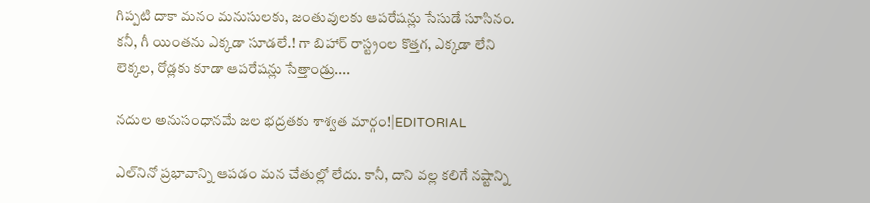గిప్పటి దాకా మనం మనుసులకు, జంతువులకు ఆపరేషన్లు సేసుడే సూసినం. కనీ, గీ యింతను ఎక్కడా సూడలే.! గా బిహార్ రాస్ట్రంల కొత్తగ, ఎక్కడా లేని లెక్కల, రోడ్లకు కూడా ఆపరేషన్లు సేత్తాండ్రు....

నదుల అనుసంధానమే జల భద్రతకు శాశ్వత మార్గం!|EDITORIAL

ఎల్‌నినో ప్రభావాన్ని ఆపడం మన చేతుల్లో లేదు. కానీ, దాని వల్ల కలిగే నష్టాన్ని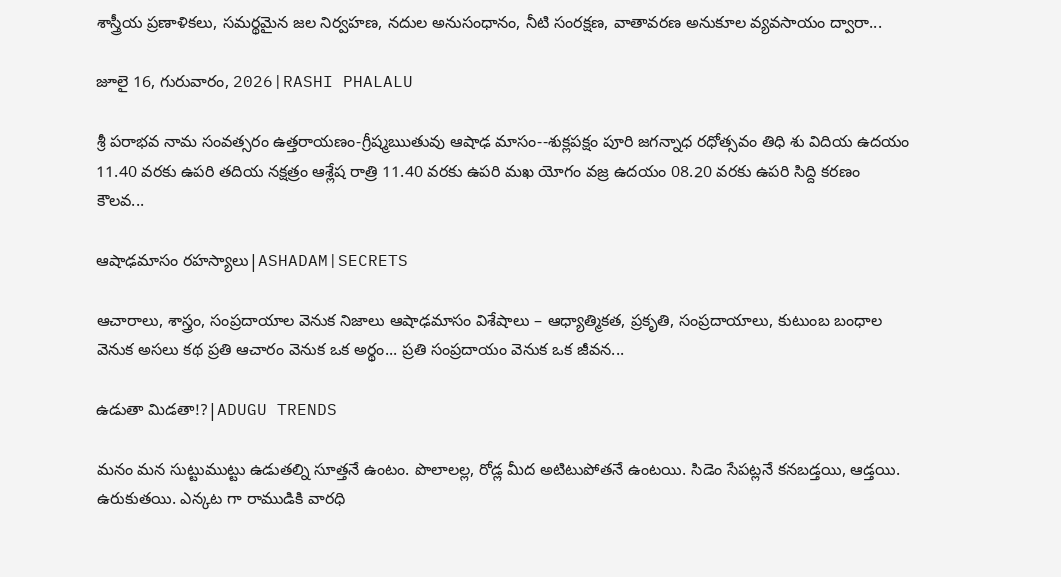శాస్త్రీయ ప్రణాళికలు, సమర్థమైన జల నిర్వహణ, నదుల అనుసంధానం, నీటి సంరక్షణ, వాతావరణ అనుకూల వ్యవసాయం ద్వారా...

జూలై 16, గురువారం, 2026|RASHI PHALALU

శ్రీ పరాభవ నామ సంవత్సరం ఉత్తరాయణం-గ్రీష్మఋతువు ఆషాఢ మాసం--శుక్లపక్షం పూరి జగన్నాధ రధోత్సవం తిధి శు విదియ ఉదయం 11.40 వరకు ఉపరి తదియ నక్షత్రం ఆశ్లేష రాత్రి 11.40 వరకు ఉపరి మఖ యోగం వజ్ర ఉదయం 08.20 వరకు ఉపరి సిద్ది కరణం కౌలవ...

ఆషాఢమాసం రహస్యాలు|ASHADAM|SECRETS

ఆచారాలు, శాస్త్రం, సంప్రదాయాల వెనుక నిజాలు ఆషాఢమాసం విశేషాలు – ఆధ్యాత్మికత, ప్రకృతి, సంప్రదాయాలు, కుటుంబ బంధాల వెనుక అసలు కథ ప్రతి ఆచారం వెనుక ఒక అర్థం... ప్రతి సంప్రదాయం వెనుక ఒక జీవన...

ఉడుతా మిడతా!?|ADUGU TRENDS

మనం మన సుట్టుముట్టు ఉడుతల్ని సూత్తనే ఉంటం. పొలాలల్ల, రోడ్ల మీద అటిటుపోతనే ఉంటయి. సిడెం సేపట్లనే కనబడ్తయి, ఆడ్తయి. ఉరుకుతయి. ఎన్కట గా రాముడికి వారధి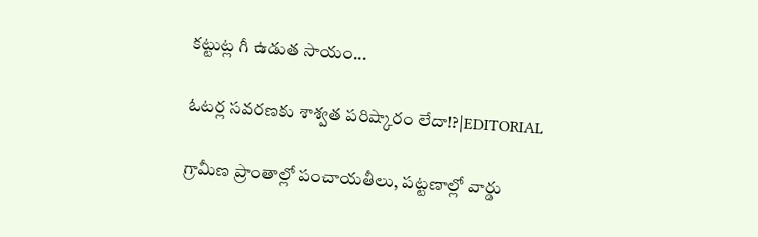కట్టుట్ల గీ ఉడుత సాయం...

ఓటర్ల సవరణకు శాశ్వత పరిష్కారం లేదా!?|EDITORIAL

గ్రామీణ ప్రాంతాల్లో పంచాయతీలు, పట్టణాల్లో వార్డు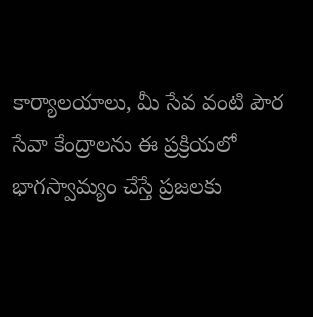కార్యాలయాలు, మీ సేవ వంటి పౌర సేవా కేంద్రాలను ఈ ప్రక్రియలో భాగస్వామ్యం చేస్తే ప్రజలకు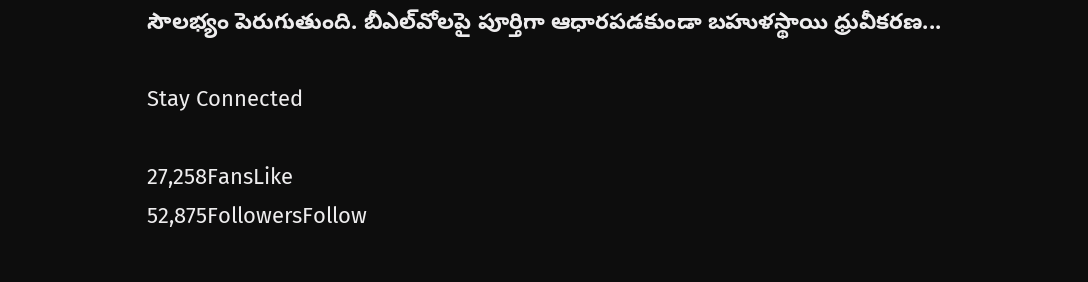సౌలభ్యం పెరుగుతుంది. బీఎల్‌వోలపై పూర్తిగా ఆధారపడకుండా బహుళస్థాయి ధ్రువీకరణ...

Stay Connected

27,258FansLike
52,875FollowersFollow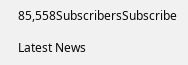85,558SubscribersSubscribe

Latest News